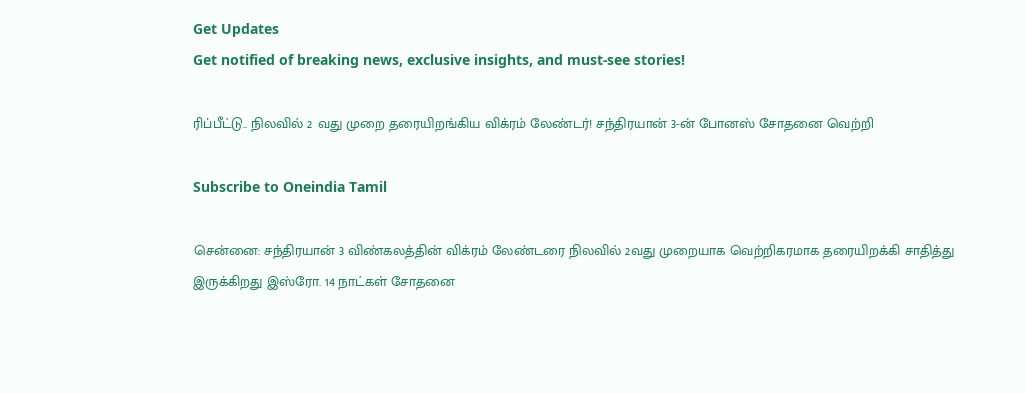Get Updates
Get notified of breaking news, exclusive insights, and must-see stories!

ரிப்பீட்டு.. நிலவில் 2 வது முறை தரையிறங்கிய விக்ரம் லேண்டர்! சந்திரயான் 3-ன் போனஸ் சோதனை வெற்றி

Subscribe to Oneindia Tamil

சென்னை: சந்திரயான் 3 விண்கலத்தின் விக்ரம் லேண்டரை நிலவில் 2வது முறையாக வெற்றிகரமாக தரையிறக்கி சாதித்து இருக்கிறது இஸ்ரோ. 14 நாட்கள் சோதனை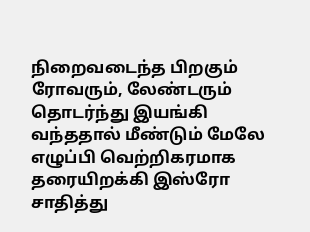நிறைவடைந்த பிறகும் ரோவரும், லேண்டரும் தொடர்ந்து இயங்கி வந்ததால் மீண்டும் மேலே எழுப்பி வெற்றிகரமாக தரையிறக்கி இஸ்ரோ சாதித்து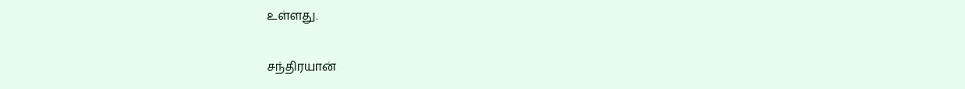உள்ளது.

சந்திரயான்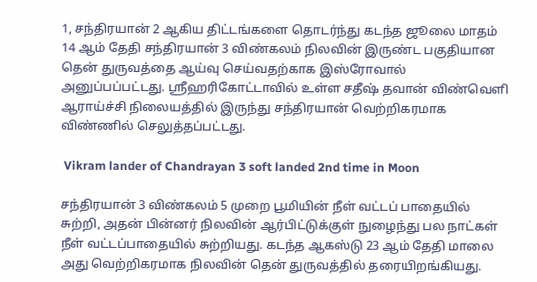1, சந்திரயான் 2 ஆகிய திட்டங்களை தொடர்ந்து கடந்த ஜூலை மாதம் 14 ஆம் தேதி சந்திரயான் 3 விண்கலம் நிலவின் இருண்ட பகுதியான தென் துருவத்தை ஆய்வு செய்வதற்காக இஸ்ரோவால் அனுப்பப்பட்டது. ஸ்ரீஹரிகோட்டாவில் உள்ள சதீஷ் தவான் விண்வெளி ஆராய்ச்சி நிலையத்தில் இருந்து சந்திரயான் வெற்றிகரமாக விண்ணில் செலுத்தப்பட்டது.

 Vikram lander of Chandrayan 3 soft landed 2nd time in Moon

சந்திரயான் 3 விண்கலம் 5 முறை பூமியின் நீள் வட்டப் பாதையில் சுற்றி, அதன் பின்னர் நிலவின் ஆர்பிட்டுக்குள் நுழைந்து பல நாட்கள் நீள் வட்டப்பாதையில் சுற்றியது. கடந்த ஆகஸ்டு 23 ஆம் தேதி மாலை அது வெற்றிகரமாக நிலவின் தென் துருவத்தில் தரையிறங்கியது.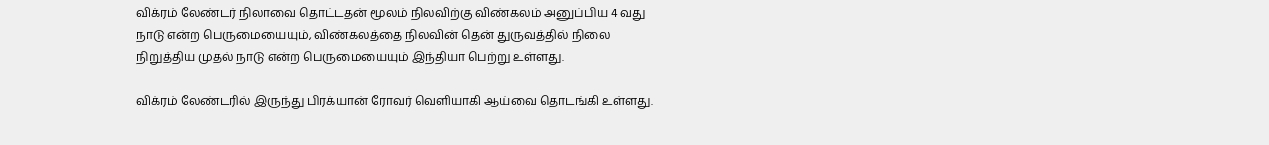விக்ரம் லேண்டர் நிலாவை தொட்டதன் மூலம் நிலவிற்கு விண்கலம் அனுப்பிய 4 வது நாடு என்ற பெருமையையும், விண்கலத்தை நிலவின் தென் துருவத்தில் நிலை நிறுத்திய முதல் நாடு என்ற பெருமையையும் இந்தியா பெற்று உள்ளது.

விக்ரம் லேண்டரில் இருந்து பிரக்யான் ரோவர் வெளியாகி ஆய்வை தொடங்கி உள்ளது.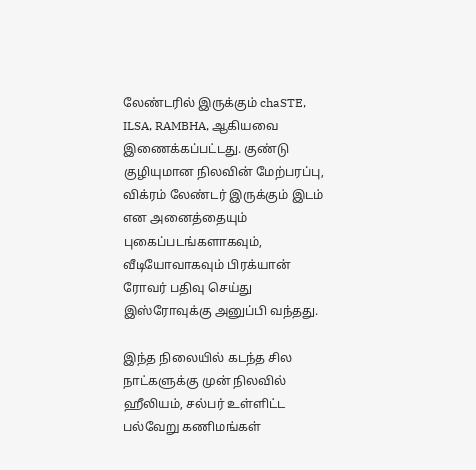லேண்டரில் இருக்கும் chaSTE, ILSA, RAMBHA, ஆகியவை இணைக்கப்பட்டது. குண்டு குழியுமான நிலவின் மேற்பரப்பு, விக்ரம் லேண்டர் இருக்கும் இடம் என அனைத்தையும் புகைப்படங்களாகவும், வீடியோவாகவும் பிரக்யான் ரோவர் பதிவு செய்து இஸ்ரோவுக்கு அனுப்பி வந்தது.

இந்த நிலையில் கடந்த சில நாட்களுக்கு முன் நிலவில் ஹீலியம், சல்பர் உள்ளிட்ட பல்வேறு கணிமங்கள்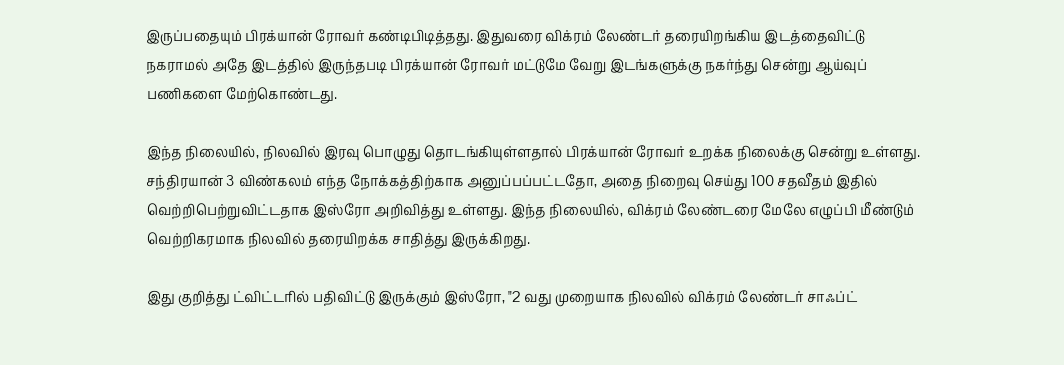இருப்பதையும் பிரக்யான் ரோவர் கண்டிபிடித்தது. இதுவரை விக்ரம் லேண்டர் தரையிறங்கிய இடத்தைவிட்டு நகராமல் அதே இடத்தில் இருந்தபடி பிரக்யான் ரோவர் மட்டுமே வேறு இடங்களுக்கு நகர்ந்து சென்று ஆய்வுப் பணிகளை மேற்கொண்டது.

இந்த நிலையில், நிலவில் இரவு பொழுது தொடங்கியுள்ளதால் பிரக்யான் ரோவர் உறக்க நிலைக்கு சென்று உள்ளது. சந்திரயான் 3 விண்கலம் எந்த நோக்கத்திற்காக அனுப்பப்பட்டதோ, அதை நிறைவு செய்து 100 சதவீதம் இதில் வெற்றிபெற்றுவிட்டதாக இஸ்ரோ அறிவித்து உள்ளது. இந்த நிலையில், விக்ரம் லேண்டரை மேலே எழுப்பி மீண்டும் வெற்றிகரமாக நிலவில் தரையிறக்க சாதித்து இருக்கிறது.

இது குறித்து ட்விட்டரில் பதிவிட்டு இருக்கும் இஸ்ரோ, "2 வது முறையாக நிலவில் விக்ரம் லேண்டர் சாஃப்ட்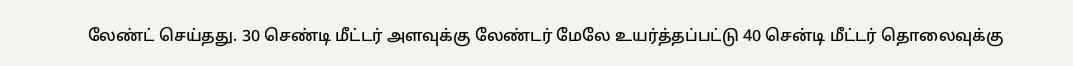லேண்ட் செய்தது. 30 செண்டி மீட்டர் அளவுக்கு லேண்டர் மேலே உயர்த்தப்பட்டு 40 சென்டி மீட்டர் தொலைவுக்கு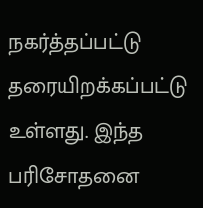நகர்த்தப்பட்டு தரையிறக்கப்பட்டு உள்ளது. இந்த பரிசோதனை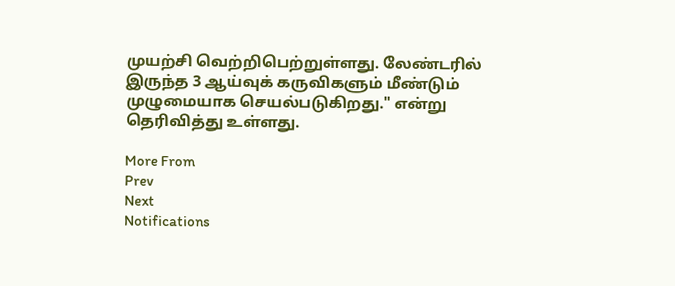முயற்சி வெற்றிபெற்றுள்ளது. லேண்டரில் இருந்த 3 ஆய்வுக் கருவிகளும் மீண்டும் முழுமையாக செயல்படுகிறது." என்று தெரிவித்து உள்ளது.

More From
Prev
Next
Notifications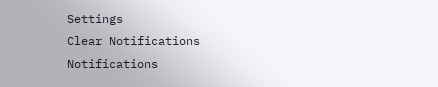Settings
Clear Notifications
Notifications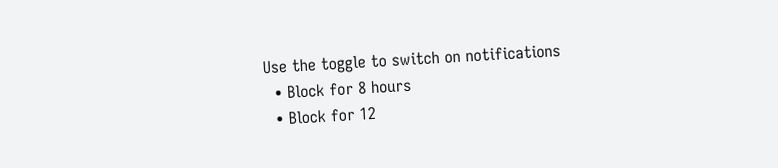Use the toggle to switch on notifications
  • Block for 8 hours
  • Block for 12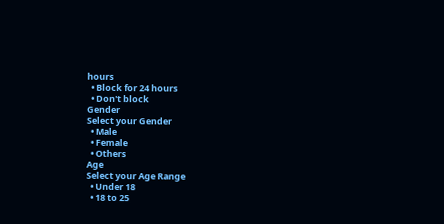hours
  • Block for 24 hours
  • Don't block
Gender
Select your Gender
  • Male
  • Female
  • Others
Age
Select your Age Range
  • Under 18
  • 18 to 25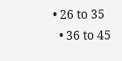• 26 to 35
  • 36 to 45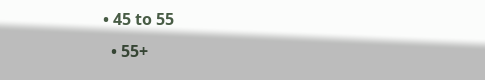• 45 to 55
  • 55+